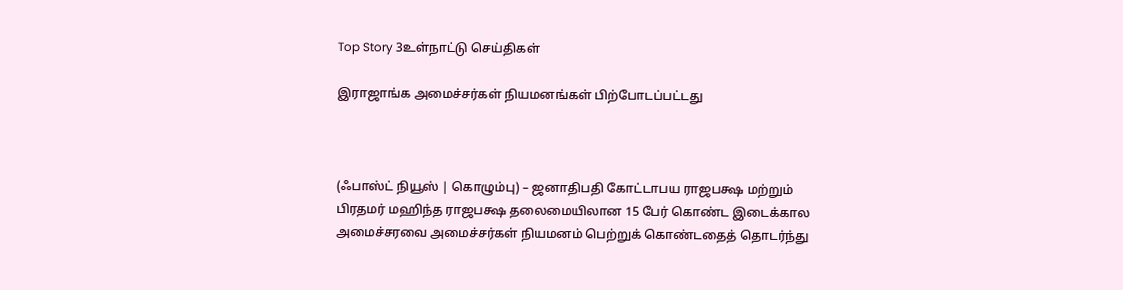Top Story 3உள்நாட்டு செய்திகள்

இராஜாங்க அமைச்சர்கள் நியமனங்கள் பிற்போடப்பட்டது



(ஃபாஸ்ட் நியூஸ் | கொழும்பு) – ஜனாதிபதி கோட்டாபய ராஜபக்ஷ மற்றும் பிரதமர் மஹிந்த ராஜபக்ஷ தலைமையிலான 15 பேர் கொண்ட இடைக்கால அமைச்சரவை அமைச்சர்கள் நியமனம் பெற்றுக் கொண்டதைத் தொடர்ந்து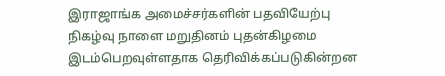இராஜாங்க அமைச்சர்களின் பதவியேற்பு நிகழ்வு நாளை மறுதினம் புதன்கிழமை இடம்பெறவுள்ளதாக தெரிவிக்கப்படுகின்றன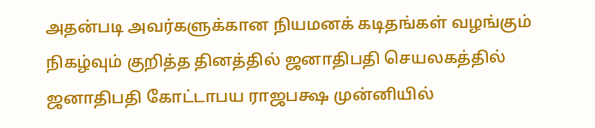அதன்படி அவர்களுக்கான நியமனக் கடிதங்கள் வழங்கும் நிகழ்வும் குறித்த தினத்தில் ஜனாதிபதி செயலகத்தில் ஜனாதிபதி கோட்டாபய ராஜபக்ஷ முன்னியில்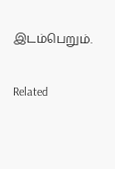இடம்பெறும்.

Related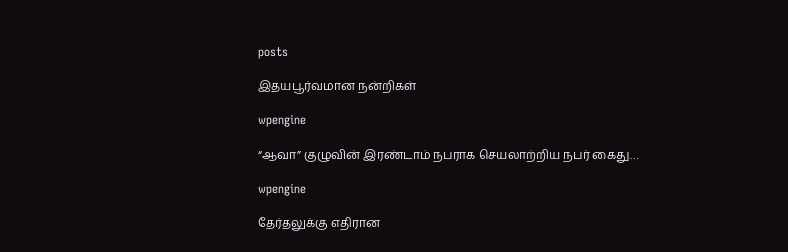posts

இதயபூர்வமான நன்றிகள்

wpengine

“ஆவா” குழுவின் இரண்டாம் நபராக செயலாற்றிய நபர் கைது…

wpengine

தேர்தலுக்கு எதிரான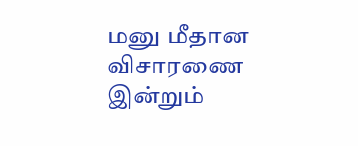மனு மீதான விசாரணை இன்றும்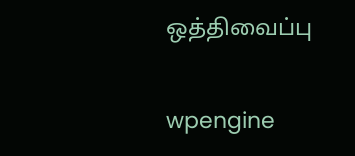ஒத்திவைப்பு

wpengine